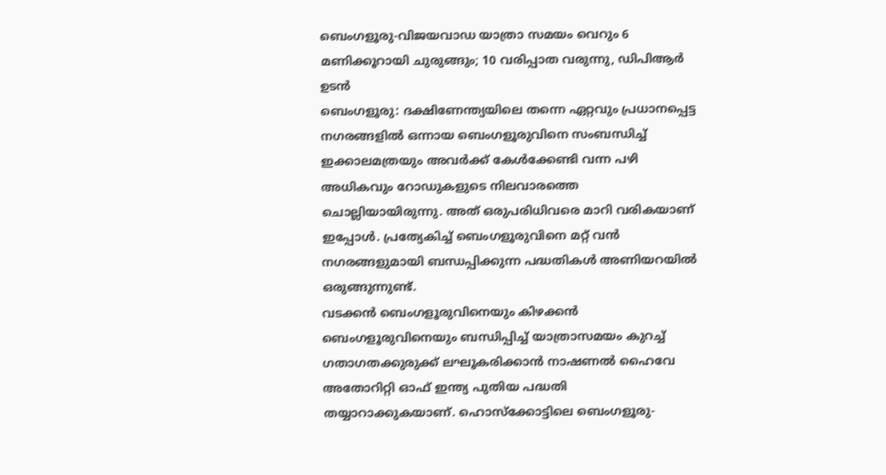ബെംഗളൂരു-വിജയവാഡ യാത്രാ സമയം വെറും 6 മണിക്കൂറായി ചുരുങ്ങും; 10 വരിപ്പാത വരുന്നു, ഡിപിആർ ഉടൻ
ബെംഗളൂരു: ദക്ഷിണേന്ത്യയിലെ തന്നെ ഏറ്റവും പ്രധാനപ്പെട്ട നഗരങ്ങളിൽ ഒന്നായ ബെംഗളൂരുവിനെ സംബന്ധിച്ച് ഇക്കാലമത്രയും അവർക്ക് കേൾക്കേണ്ടി വന്ന പഴി അധികവും റോഡുകളുടെ നിലവാരത്തെ ചൊല്ലിയായിരുന്നു. അത് ഒരുപരിധിവരെ മാറി വരികയാണ് ഇപ്പോൾ. പ്രത്യേകിച്ച് ബെംഗളൂരുവിനെ മറ്റ് വൻ നഗരങ്ങളുമായി ബന്ധപ്പിക്കുന്ന പദ്ധതികൾ അണിയറയിൽ ഒരുങ്ങുന്നുണ്ട്.
വടക്കൻ ബെംഗളൂരുവിനെയും കിഴക്കൻ ബെംഗളൂരുവിനെയും ബന്ധിപ്പിച്ച് യാത്രാസമയം കുറച്ച് ഗതാഗതക്കുരുക്ക് ലഘൂകരിക്കാൻ നാഷണൽ ഹൈവേ അതോറിറ്റി ഓഫ് ഇന്ത്യ പുതിയ പദ്ധതി തയ്യാറാക്കുകയാണ്. ഹൊസ്ക്കോട്ടിലെ ബെംഗളൂരു-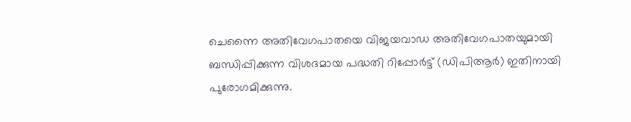ചെന്നൈ അതിവേഗപാതയെ വിജയവാഡ അതിവേഗപാതയുമായി ബന്ധിപ്പിക്കുന്ന വിശദമായ പദ്ധതി റിപ്പോർട്ട് (ഡിപിആർ) ഇതിനായി പുരോഗമിക്കുന്നു.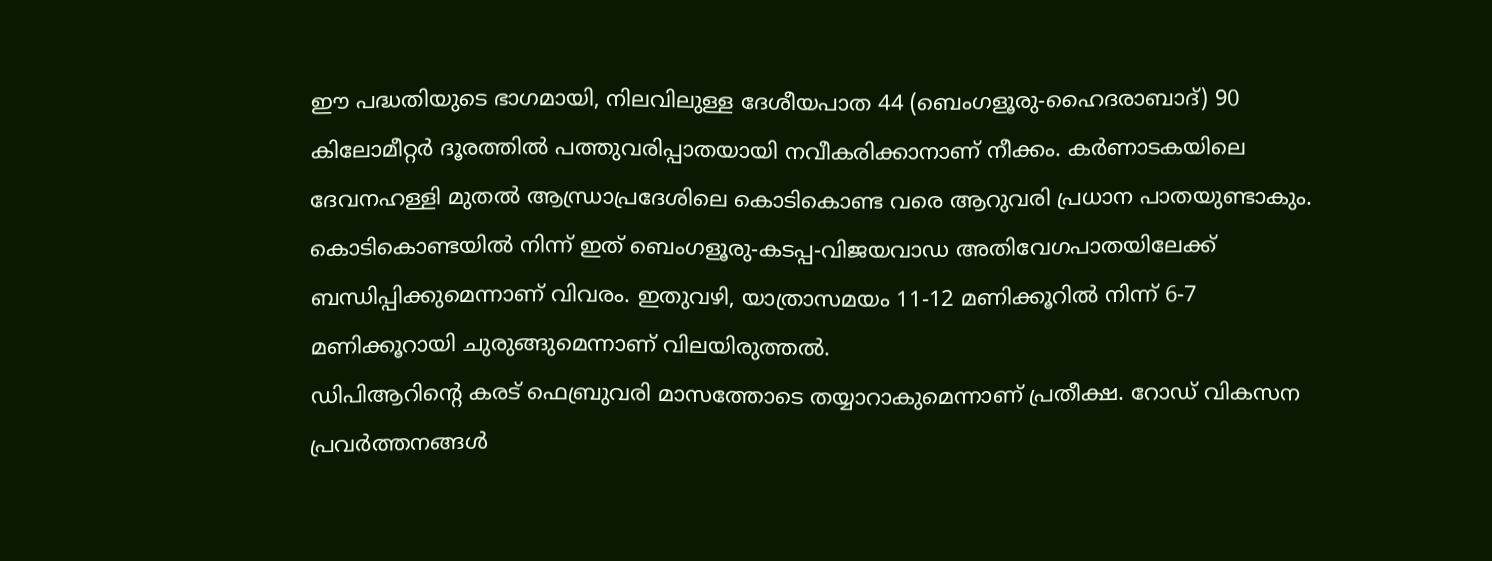ഈ പദ്ധതിയുടെ ഭാഗമായി, നിലവിലുള്ള ദേശീയപാത 44 (ബെംഗളൂരു-ഹൈദരാബാദ്) 90 കിലോമീറ്റർ ദൂരത്തിൽ പത്തുവരിപ്പാതയായി നവീകരിക്കാനാണ് നീക്കം. കർണാടകയിലെ ദേവനഹള്ളി മുതൽ ആന്ധ്രാപ്രദേശിലെ കൊടികൊണ്ട വരെ ആറുവരി പ്രധാന പാതയുണ്ടാകും. കൊടികൊണ്ടയിൽ നിന്ന് ഇത് ബെംഗളൂരു-കടപ്പ-വിജയവാഡ അതിവേഗപാതയിലേക്ക് ബന്ധിപ്പിക്കുമെന്നാണ് വിവരം. ഇതുവഴി, യാത്രാസമയം 11-12 മണിക്കൂറിൽ നിന്ന് 6-7 മണിക്കൂറായി ചുരുങ്ങുമെന്നാണ് വിലയിരുത്തൽ.
ഡിപിആറിന്റെ കരട് ഫെബ്രുവരി മാസത്തോടെ തയ്യാറാകുമെന്നാണ് പ്രതീക്ഷ. റോഡ് വികസന പ്രവർത്തനങ്ങൾ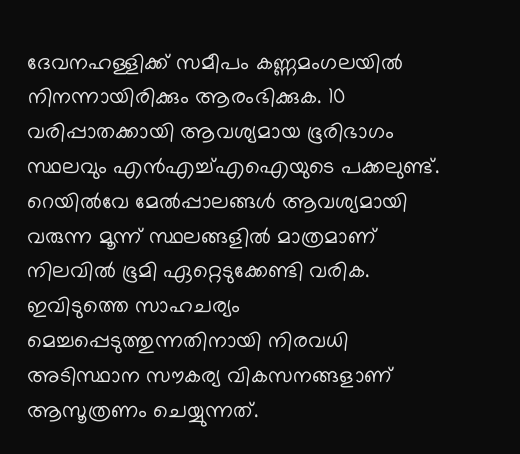ദേവനഹള്ളിക്ക് സമീപം കണ്ണമംഗലയിൽ നിനന്നായിരിക്കും ആരംഭിക്കുക. 10 വരിപ്പാതക്കായി ആവശ്യമായ ഭൂരിഭാഗം സ്ഥലവും എൻഎച്ച്എഐയുടെ പക്കലുണ്ട്. റെയിൽവേ മേൽപ്പാലങ്ങൾ ആവശ്യമായി വരുന്ന മൂന്ന് സ്ഥലങ്ങളിൽ മാത്രമാണ് നിലവിൽ ഭൂമി ഏറ്റെടുക്കേണ്ടി വരിക.
ഇവിടുത്തെ സാഹചര്യം മെച്ചപ്പെടുത്തുന്നതിനായി നിരവധി അടിസ്ഥാന സൗകര്യ വികസനങ്ങളാണ് ആസൂത്രണം ചെയ്യുന്നത്.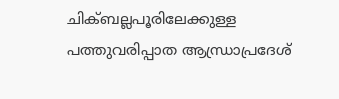ചിക്ബല്ലപൂരിലേക്കുള്ള പത്തുവരിപ്പാത ആന്ധ്രാപ്രദേശ്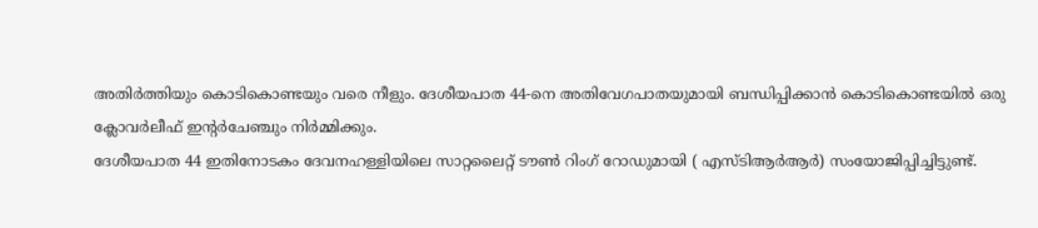അതിർത്തിയും കൊടികൊണ്ടയും വരെ നീളും. ദേശീയപാത 44-നെ അതിവേഗപാതയുമായി ബന്ധിപ്പിക്കാൻ കൊടികൊണ്ടയിൽ ഒരു ക്ലോവർലീഫ് ഇന്റർചേഞ്ചും നിർമ്മിക്കും.
ദേശീയപാത 44 ഇതിനോടകം ദേവനഹള്ളിയിലെ സാറ്റലൈറ്റ് ടൗൺ റിംഗ് റോഡുമായി ( എസ്ടിആർആർ) സംയോജിപ്പിച്ചിട്ടുണ്ട്.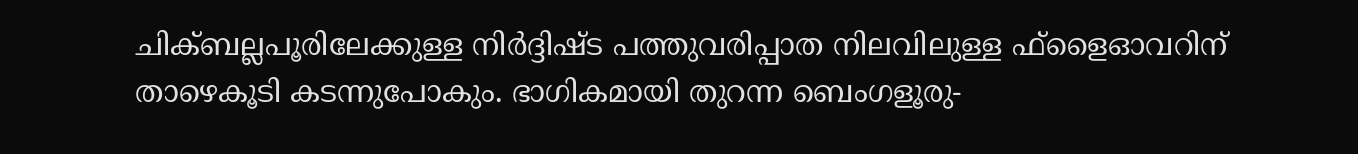ചിക്ബല്ലപൂരിലേക്കുള്ള നിർദ്ദിഷ്ട പത്തുവരിപ്പാത നിലവിലുള്ള ഫ്ളൈഓവറിന് താഴെകൂടി കടന്നുപോകും. ഭാഗികമായി തുറന്ന ബെംഗളൂരു-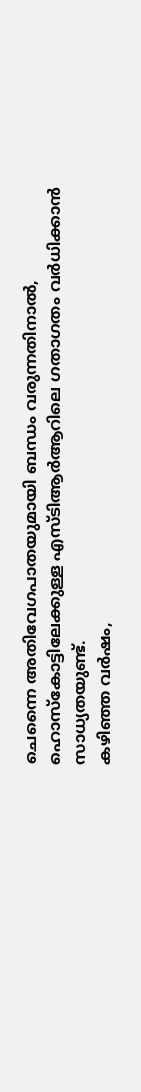ചെന്നൈ അതിവേഗപാതയുമായി ബന്ധം വരുന്നതിനാൽ, ഹൊസ്കോട്ടിലേക്കുള്ള എസ്ടിആർആറിലെ ഗതാഗതം വർധിക്കാൻ സാധ്യതയുണ്ട്.
കഴിഞ്ഞ വർഷം,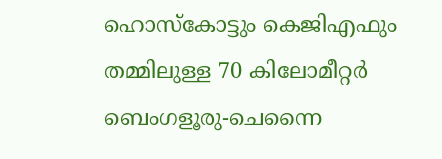ഹൊസ്കോട്ടും കെജിഎഫും തമ്മിലുള്ള 70 കിലോമീറ്റർ ബെംഗളൂരു-ചെന്നൈ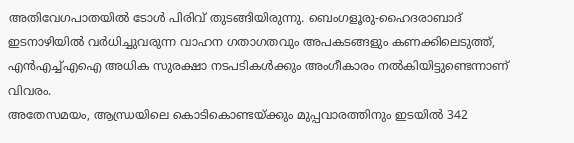അതിവേഗപാതയിൽ ടോൾ പിരിവ് തുടങ്ങിയിരുന്നു. ബെംഗളൂരു-ഹൈദരാബാദ് ഇടനാഴിയിൽ വർധിച്ചുവരുന്ന വാഹന ഗതാഗതവും അപകടങ്ങളും കണക്കിലെടുത്ത്, എൻഎച്ച്എഐ അധിക സുരക്ഷാ നടപടികൾക്കും അംഗീകാരം നൽകിയിട്ടുണ്ടെന്നാണ് വിവരം.
അതേസമയം, ആന്ധ്രയിലെ കൊടികൊണ്ടയ്ക്കും മുപ്പവാരത്തിനും ഇടയിൽ 342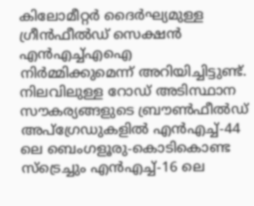കിലോമീറ്റർ ദൈർഘ്യമുള്ള ഗ്രീൻഫീൽഡ് സെക്ഷൻ എൻഎച്ച്എഐ നിർമ്മിക്കുമെന്ന് അറിയിച്ചിട്ടുണ്ട്. നിലവിലുള്ള റോഡ് അടിസ്ഥാന സൗകര്യങ്ങളുടെ ബ്രൗൺഫീൽഡ് അപ്ഗ്രേഡുകളിൽ എൻഎച്ച്-44 ലെ ബെംഗളൂരു-കൊടികൊണ്ട സ്ട്രെച്ചും എൻഎച്ച്-16 ലെ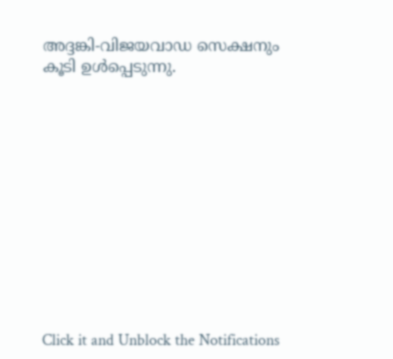അദ്ദങ്കി-വിജയവാഡ സെക്ഷനും കൂടി ഉൾപ്പെടുന്നു.












Click it and Unblock the Notifications